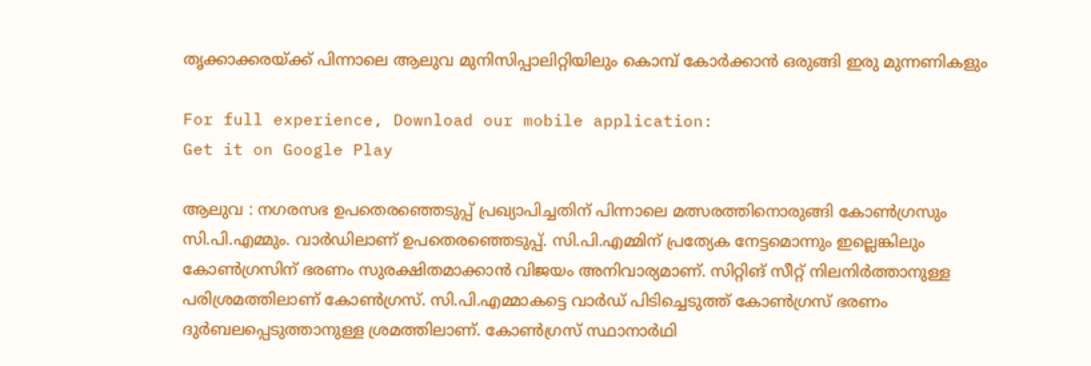തൃക്കാക്കരയ്ക്ക് പിന്നാലെ ആലുവ മുനിസിപ്പാലിറ്റിയിലും കൊമ്പ് കോര്‍ക്കാന്‍ ഒരുങ്ങി ഇരു മുന്നണികളും

For full experience, Download our mobile application:
Get it on Google Play

ആലുവ : നഗരസഭ ഉപതെരഞ്ഞെടുപ്പ് പ്രഖ്യാപിച്ചതിന് പിന്നാലെ മത്സരത്തിനൊരുങ്ങി കോണ്‍ഗ്രസും സി.പി.എമ്മും. വാര്‍ഡിലാണ് ഉപതെരഞ്ഞെടുപ്പ്. സി.പി.എമ്മിന് പ്രത്യേക നേട്ടമൊന്നും ഇല്ലെങ്കിലും കോണ്‍ഗ്രസിന് ഭരണം സുരക്ഷിതമാക്കാന്‍ വിജയം അനിവാര്യമാണ്. സിറ്റിങ് സീറ്റ് നിലനിര്‍ത്താനുള്ള പരിശ്രമത്തിലാണ് കോണ്‍ഗ്രസ്. സി.പി.എമ്മാകട്ടെ വാര്‍ഡ് പിടിച്ചെടുത്ത് കോണ്‍ഗ്രസ് ഭരണം ദുര്‍ബലപ്പെടുത്താനുള്ള ശ്രമത്തിലാണ്. കോണ്‍ഗ്രസ് സ്ഥാനാര്‍ഥി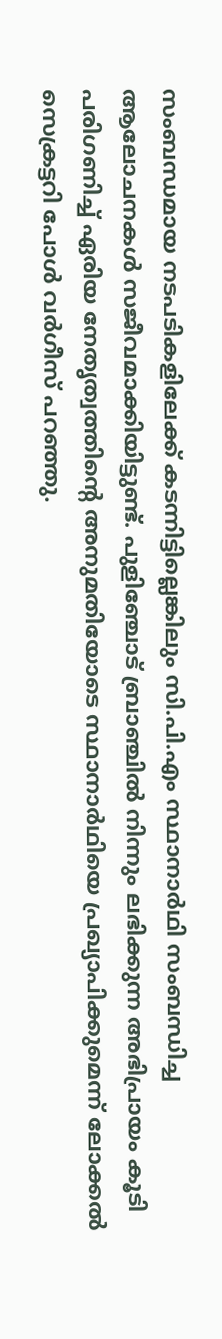സംബന്ധമായ നടപടികളിലേക്ക് കടന്നിട്ടില്ലെങ്കിലും സി.പി.എം സ്ഥാനാര്‍ഥി സംബന്ധിച്ച ആലോചനകള്‍ സജീവമാക്കിയിട്ടുണ്ട്. പുളിഞ്ചോട് ബ്രാഞ്ചില്‍ നിന്നും ലഭിക്കുന്ന അഭിപ്രായം കൂടി പരിഗണിച്ച്‌ ഏരിയ നേതൃത്വത്തി‍ന്റെ അനുമതിയോടെ സ്ഥാനാര്‍ഥിയെ പ്രഖ്യാപിക്കുമെന്ന് ലോക്കല്‍ സെക്രട്ടറി പോള്‍ വര്‍ഗീസ് പറഞ്ഞു.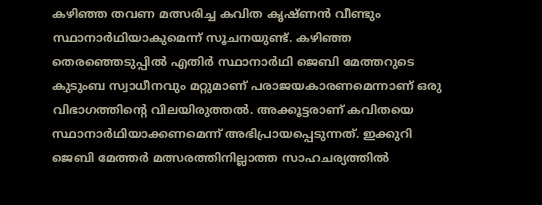കഴിഞ്ഞ തവണ മത്സരിച്ച കവിത കൃഷ്ണന്‍ വീണ്ടും സ്ഥാനാര്‍ഥിയാകുമെന്ന് സൂചനയുണ്ട്. കഴിഞ്ഞ തെരഞ്ഞെടുപ്പില്‍ എതിര്‍ സ്ഥാനാര്‍ഥി ജെബി മേത്തറുടെ കുടുംബ സ്വാധീനവും മറ്റുമാണ് പരാജയകാരണമെന്നാണ് ഒരു വിഭാഗത്തി‍ന്റെ വിലയിരുത്തല്‍. അക്കൂട്ടരാണ് കവിതയെ സ്ഥാനാര്‍ഥിയാക്കണമെന്ന് അഭിപ്രായപ്പെടുന്നത്. ഇക്കുറി ജെബി മേത്തര്‍ മത്സരത്തിനില്ലാത്ത സാഹചര്യത്തില്‍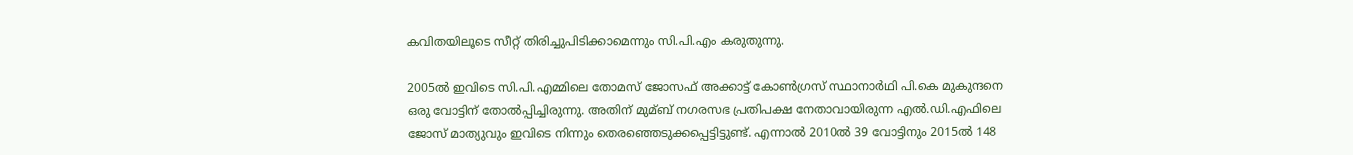കവിതയിലൂടെ സീറ്റ് തിരിച്ചുപിടിക്കാമെന്നും സി.പി.എം കരുതുന്നു.

2005ല്‍ ഇവിടെ സി.പി.എമ്മിലെ തോമസ് ജോസഫ് അക്കാട്ട് കോണ്‍ഗ്രസ് സ്ഥാനാര്‍ഥി പി.കെ മുകുന്ദനെ ഒരു വോട്ടിന് തോല്‍പ്പിച്ചിരുന്നു. അതിന് മുമ്ബ് നഗരസഭ പ്രതിപക്ഷ നേതാവായിരുന്ന എല്‍.ഡി.എഫിലെ ജോസ് മാത്യുവും ഇവിടെ നിന്നും തെരഞ്ഞെടുക്കപ്പെട്ടിട്ടുണ്ട്. എന്നാല്‍ 2010ല്‍ 39 വോട്ടിനും 2015ല്‍ 148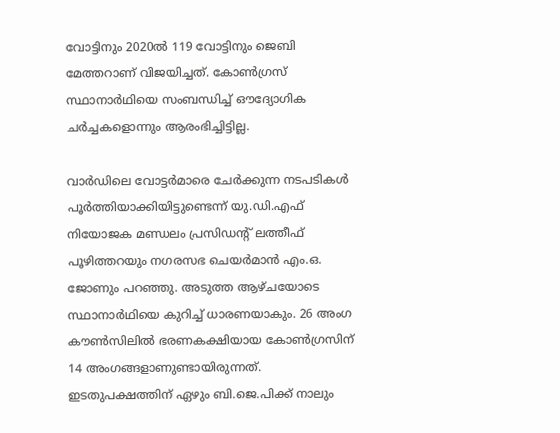വോട്ടിനും 2020ല്‍ 119 വോട്ടിനും ജെബി മേത്തറാണ് വിജയിച്ചത്. കോണ്‍ഗ്രസ് സ്ഥാനാര്‍ഥിയെ സംബന്ധിച്ച്‌ ഔദ്യോഗിക ചര്‍ച്ചകളൊന്നും ആരംഭിച്ചിട്ടില്ല.

വാര്‍ഡിലെ വോട്ടര്‍മാരെ ചേര്‍ക്കുന്ന നടപടികള്‍ പൂര്‍ത്തിയാക്കിയിട്ടുണ്ടെന്ന് യു.ഡി.എഫ് നിയോജക മണ്ഡലം പ്രസിഡന്റ് ലത്തീഫ് പൂഴിത്തറയും നഗരസഭ ചെയര്‍മാന്‍ എം.ഒ. ജോണും പറഞ്ഞു. അടുത്ത ആഴ്ചയോടെ സ്ഥാനാര്‍ഥിയെ കുറിച്ച്‌ ധാരണയാകും. 26 അംഗ കൗണ്‍സിലില്‍ ഭരണകക്ഷിയായ കോണ്‍ഗ്രസിന് 14 അംഗങ്ങളാണുണ്ടായിരുന്നത്. ഇടതുപക്ഷത്തിന് ഏഴും ബി.ജെ.പിക്ക് നാലും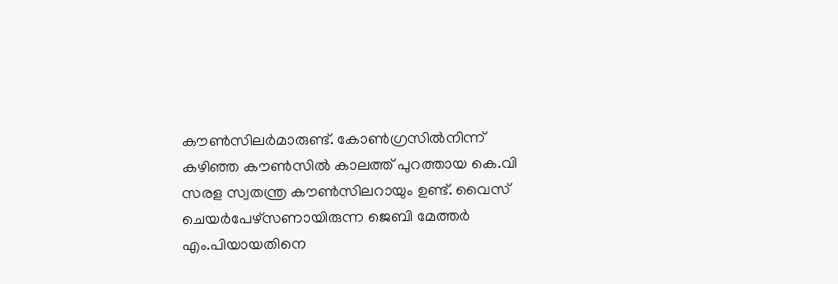കൗണ്‍സിലര്‍മാരുണ്ട്. കോണ്‍ഗ്രസില്‍നിന്ന് കഴിഞ്ഞ കൗണ്‍സില്‍ കാലത്ത് പുറത്തായ കെ.വി സരള സ്വതന്ത്ര കൗണ്‍സിലറായും ഉണ്ട്. വൈസ് ചെയര്‍പേഴ്‌സണായിരുന്ന ജെബി മേത്തര്‍ എം.പിയായതിനെ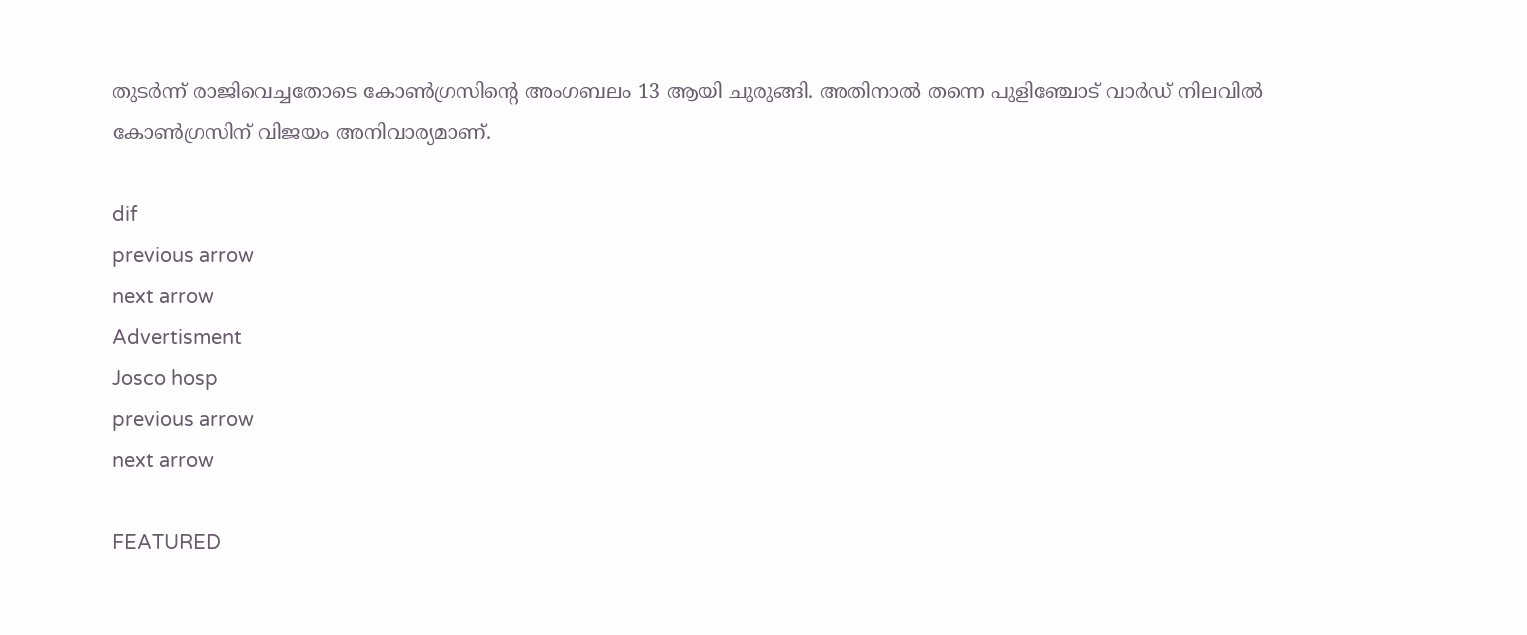തുടര്‍ന്ന് രാജിവെച്ചതോടെ കോണ്‍ഗ്രസി‍ന്റെ അംഗബലം 13 ആയി ചുരുങ്ങി. അതിനാല്‍ തന്നെ പുളിഞ്ചോട് വാര്‍ഡ് നിലവില്‍ കോണ്‍ഗ്രസിന് വിജയം അനിവാര്യമാണ്.

dif
previous arrow
next arrow
Advertisment
Josco hosp
previous arrow
next arrow

FEATURED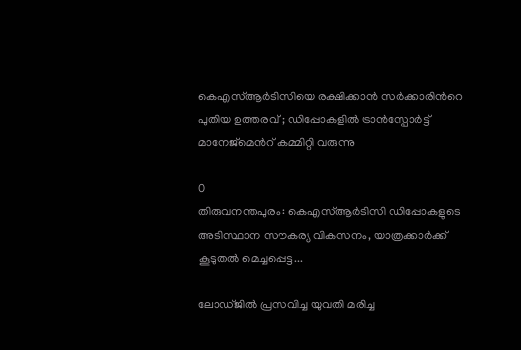കെഎസ്ആർടിസിയെ രക്ഷിക്കാൻ സർക്കാരിന്‍റെ പുതിയ ഉത്തരവ് ; ഡിപ്പോകളിൽ ട്രാൻസ്പോർട്ട് മാനേജ്മെന്‍റ് കമ്മിറ്റി വരുന്നു

0
തിരുവനന്തപുരം: കെഎസ്ആർടിസി ഡിപ്പോകളുടെ അടിസ്ഥാന സൗകര്യ വികസനം, യാത്രക്കാർക്ക് കൂടുതൽ മെച്ചപ്പെട്ട...

ലോഡ്ജിൽ പ്രസവിച്ച യുവതി മരിച്ച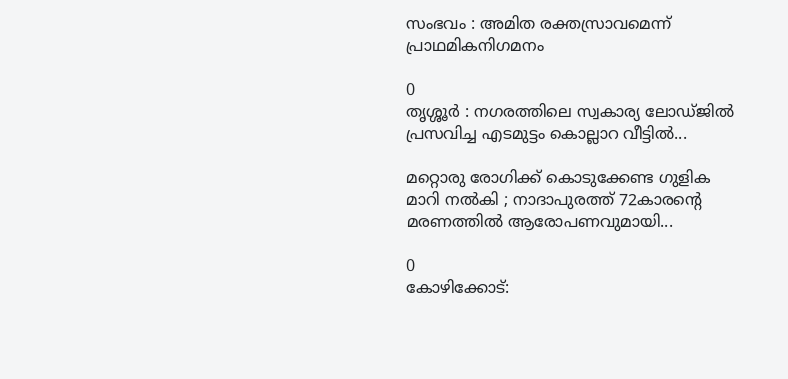സംഭവം : അമിത രക്തസ്രാവമെന്ന് പ്രാഥമികനിഗമനം

0
തൃശ്ശൂർ : നഗരത്തിലെ സ്വകാര്യ ലോഡ്ജിൽ പ്രസവിച്ച എടമുട്ടം കൊല്ലാറ വീട്ടിൽ...

മറ്റൊരു രോഗിക്ക് കൊടുക്കേണ്ട ഗുളിക മാറി നൽകി ; നാദാപുരത്ത് 72കാരന്‍റെ മരണത്തിൽ ആരോപണവുമായി...

0
കോഴിക്കോട്: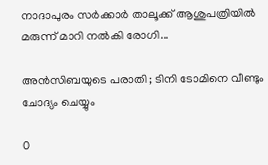നാദാപുരം സർക്കാർ താലൂക്ക് ആശുപത്രിയില്‍ മരുന്ന് മാറി നല്‍കി രോഗി...

അൻസിബയുടെ പരാതി ; ടിനി ടോമിനെ വീണ്ടും ചോദ്യം ചെയ്യും

0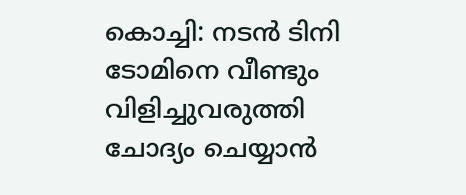കൊച്ചി: നടൻ ടിനി ടോമിനെ വീണ്ടും വിളിച്ചുവരുത്തി ചോദ്യം ചെയ്യാൻ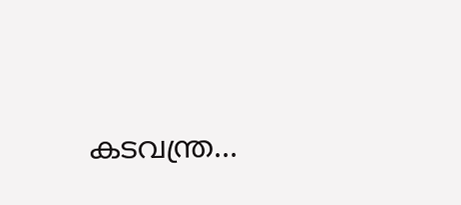കടവന്ത്ര...